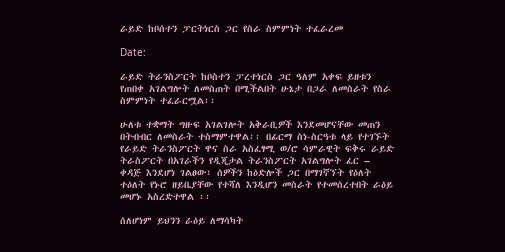ራይድ ከቦሰተን ፓርትነርስ ጋር የስራ ስምምነት ተፈራረመ

Date:

ራይድ ትራንስፖርት ከቦስተን ፓረተነርስ ጋር ዓለም አቀፍ ይዘቱን የጠበቀ አገልግሎት ለመስጠት በሚችልበት ሁኔታ በጋራ ለመስራት የስራ ስምምነት ተፈራርሟል፡፡

ሁለቱ ተቋማት ግዙፍ አገልገሎት አቅራቢዎች እንደመሆናቸው መጠን በትብብር ለመስራት ተስማምተዋል፡፡ በፊርማ ስነ-ስርዓቱ ላይ የተገኙት የራይድ ትራንስፖርት ዋና ስራ አስፈፃሚ ወ/ሮ ሳምራዊት ፍቅሩ ራይድ ትራስፖርት በአገራችን የዲጂታል ትራንስፖርት አገልግሎት ፈር – ቀዳጅ እንደሆነ ገልፀው፣ ሰዎችን ከዕድሎች ጋር በማገኛኘት የዕለት ተዕለት የኑሮ ዘይቤያቸው የተሻለ እንዲሆን መስራት የተመሰረተበት ራዕይ መሆኑ አስረድተዋል ፡፡

ሰለሆነም ይህንን ራዕይ ለማሳካት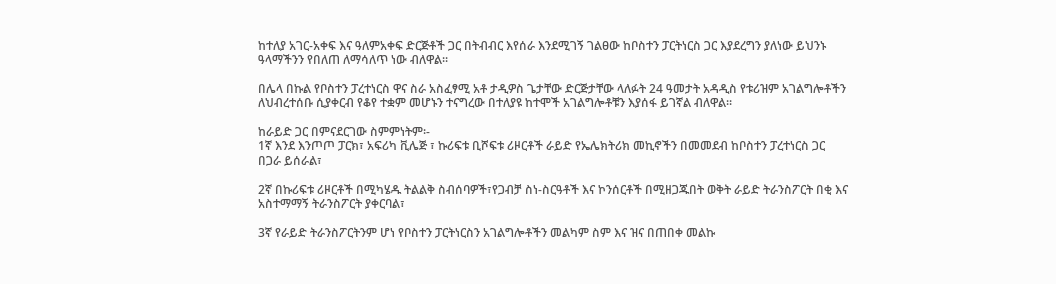ከተለያ አገር-አቀፍ እና ዓለምአቀፍ ድርጅቶች ጋር በትብብር እየሰራ እንደሚገኝ ገልፀው ከቦስተን ፓርትነርስ ጋር እያደረግን ያለነው ይህንኑ ዓላማችንን የበለጠ ለማሳለጥ ነው ብለዋል፡፡

በሌላ በኩል የቦስተን ፓረተነርስ ዋና ስራ አስፈፃሚ አቶ ታዲዎስ ጌታቸው ድርጅታቸው ላለፉት 24 ዓመታት አዳዲስ የቱሪዝም አገልግሎቶችን ለህብረተሰቡ ሲያቀርብ የቆየ ተቋም መሆኑን ተናግረው በተለያዩ ከተሞች አገልግሎቶቹን እያሰፋ ይገኛል ብለዋል፡፡

ከራይድ ጋር በምናደርገው ስምምነትም፡-
1ኛ እንደ እንጦጦ ፓርክ፣ አፍሪካ ቪሌጅ ፣ ኩሪፍቱ ቢሾፍቱ ሪዞርቶች ራይድ የኤሌክትሪክ መኪኖችን በመመደብ ከቦስተን ፓረተነርስ ጋር በጋራ ይሰራል፣

2ኛ በኩሪፍቱ ሪዞርቶች በሚካሄዱ ትልልቅ ስብሰባዎች፣የጋብቻ ስነ-ስርዓቶች እና ኮንሰርቶች በሚዘጋጁበት ወቅት ራይድ ትራንስፖርት በቂ እና አስተማማኝ ትራንስፖርት ያቀርባል፣

3ኛ የራይድ ትራንስፖርትንም ሆነ የቦስተን ፓርትነርስን አገልግሎቶችን መልካም ስም እና ዝና በጠበቀ መልኩ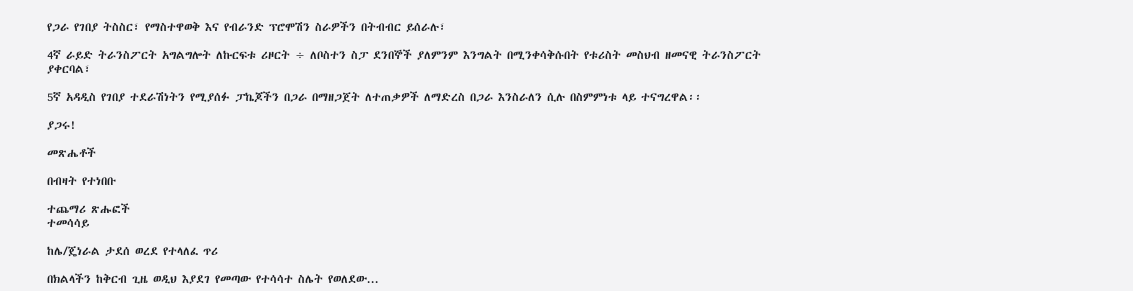የጋራ የገበያ ትስስር፣ የማስተዋወቅ እና የብራንድ ፕሮሞሽን ስራዎችን በትብብር ይሰራሉ፣

4ኛ ራይድ ትራንስፖርት አግልግሎት ለኩርፍቱ ሪዞርት ÷ ለቦስተን ስፓ ደንበኞች ያለምንም እንግልት በሚንቀሳቅሱበት የቱሪስት መስህብ ዘመናዊ ትራንስፖርት ያቀርባል፣

5ኛ አዳዲስ የገበያ ተደራሽነትን የሚያሰፉ ፓኬጆችን በጋራ በማዘጋጀት ለተጠቃዎች ለማድረስ በጋራ እንስራለን ሲሉ በስምምነቱ ላይ ተናግረዋል፡፡

ያጋሩ!

መጽሔቶች

በብዛት የተነበቡ

ተጨማሪ ጽሑፎች
ተመሳሳይ

ከሌ/ጄነራል ታደሰ ወረደ የተላለፈ ጥሪ

በክልላችን ከቅርብ ጊዜ ወዲህ እያደገ የመጣው የተሳሳተ ስሌት የወለደው...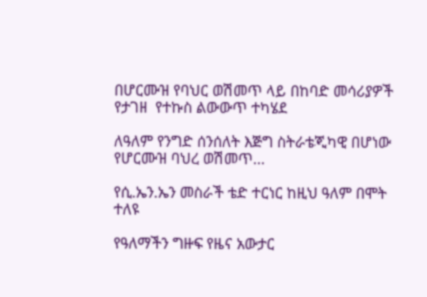በሆርሙዝ የባህር ወሽመጥ ላይ በከባድ መሳሪያዎች የታገዘ  የተኩስ ልውውጥ ተካሄደ

ለዓለም የንግድ ሰንሰለት እጅግ ስትራቴጂካዊ በሆነው የሆርሙዝ ባህረ ወሽመጥ...

የሲ.ኤን.ኤን መስራች ቴድ ተርነር ከዚህ ዓለም በሞት ተለዩ

የዓለማችን ግዙፍ የዜና አውታር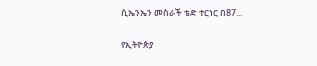ሲኤንኤን መስራች ቴድ ተርነር በ87...

የኢትዮጵያ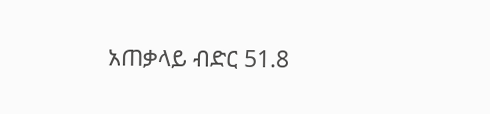አጠቃላይ ብድር 51.8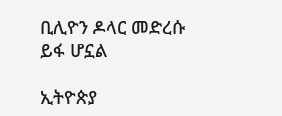ቢሊዮን ዶላር መድረሱ ይፋ ሆኗል

ኢትዮጵያ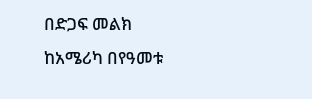በድጋፍ መልክ ከአሜሪካ በየዓመቱ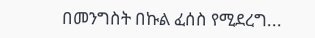በመንግስት በኩል ፈሰስ የሚደረግ...